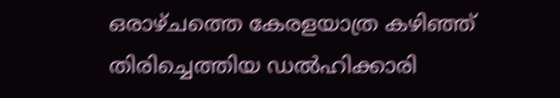ഒരാഴ്ചത്തെ കേരളയാത്ര കഴിഞ്ഞ് തിരിച്ചെത്തിയ ഡൽഹിക്കാരി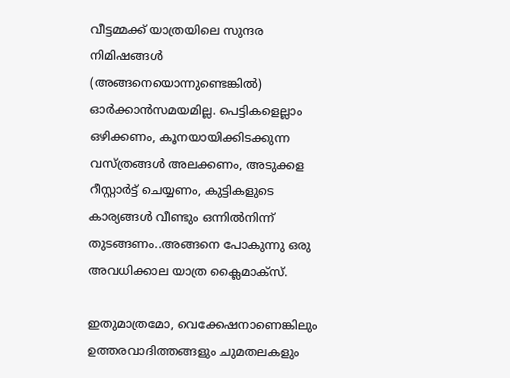വീട്ടമ്മക്ക് യാത്രയിലെ സുന്ദര നിമിഷങ്ങൾ (അങ്ങനെയൊന്നുണ്ടെങ്കിൽ) ഓർക്കാൻസമയമില്ല. പെട്ടികളെല്ലാം ഒഴിക്കണം, കൂനയായിക്കിടക്കുന്ന വസ്ത്രങ്ങൾ അലക്കണം, അടുക്കള റീസ്റ്റാർട്ട് ചെയ്യണം, കുട്ടികളുടെ കാര്യങ്ങൾ വീണ്ടും ഒന്നിൽനിന്ന് തുടങ്ങണം..അങ്ങനെ പോകുന്നു ഒരു അവധിക്കാല യാത്ര ക്ലൈമാക്സ്.

ഇതുമാത്രമോ, വെക്കേഷനാണെങ്കിലും ഉത്തരവാദിത്തങ്ങളും ചുമതലകളും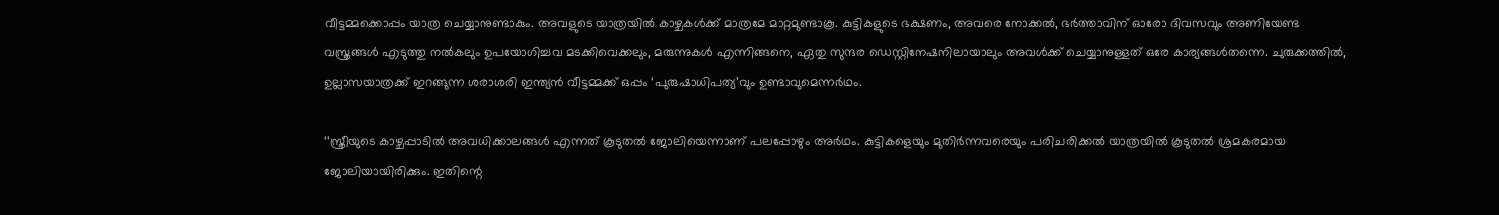വീട്ടമ്മക്കൊപ്പം യാത്ര ചെയ്യാനുണ്ടാകും. അവളുടെ യാത്രയിൽ കാഴ്ചകൾക്ക് മാത്രമേ മാറ്റമുണ്ടാകൂ. കുട്ടികളുടെ ഭക്ഷണം, അവരെ നോക്കൽ, ഭർത്താവിന് ഓരോ ദിവസവും അണിയേണ്ട വസ്ത്രങ്ങൾ എടുത്തു നൽകലും ഉപയോഗിച്ചവ മടക്കിവെക്കലും, മരുന്നുകൾ എന്നിങ്ങനെ, ഏതു സുന്ദര ഡെസ്റ്റിനേഷനിലായാലും അവൾക്ക് ചെയ്യാനുള്ളത് ഒരേ കാര്യങ്ങൾതന്നെ. ചുരുക്കത്തിൽ, ഉല്ലാസയാത്രക്ക് ഇറങ്ങുന്ന ശരാശരി ഇന്ത്യൻ വീട്ടമ്മക്ക് ഒപ്പം ‘പുരുഷാധിപത്യ’വും ഉണ്ടാവുമെന്നർഥം.

‘‘സ്ത്രീയുടെ കാഴ്ചപ്പാടിൽ അവധിക്കാലങ്ങൾ എന്നത് കൂടുതൽ ജോലിയെന്നാണ് പലപ്പോഴും അർഥം. കുട്ടികളെയും മുതിർന്നവരെയും പരിചരിക്കൽ യാത്രയിൽ കൂടുതൽ ശ്രമകരമായ ജോലിയായിരിക്കും. ഇതിന്റെ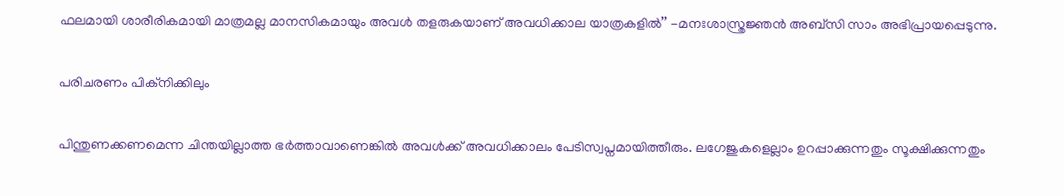ഫലമായി ശാരീരികമായി മാത്രമല്ല മാനസികമായും അവൾ തളരുകയാണ് അവധിക്കാല യാത്രകളിൽ’’ -മനഃശാസ്ത്രജ്ഞൻ അബ്സി സാം അഭിപ്രായപ്പെടുന്നു.

പരിചരണം പിക്നിക്കിലും

പിന്തുണക്കണമെന്ന ചിന്തയില്ലാത്ത ഭർത്താവാണെങ്കിൽ അവൾക്ക് അവധിക്കാലം പേടിസ്വപ്നമായിത്തീരും. ലഗേജുകളെല്ലാം ഉറപ്പാക്കുന്നതും സൂക്ഷിക്കുന്നതും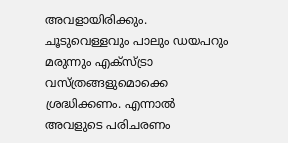അവളായിരിക്കും. ചൂടുവെള്ളവും പാലും ഡയപറും മരുന്നും എക്സ്ട്രാ വസ്‍ത്രങ്ങളുമൊക്കെ ശ്രദ്ധിക്കണം. എന്നാൽ അവളുടെ പരിചരണം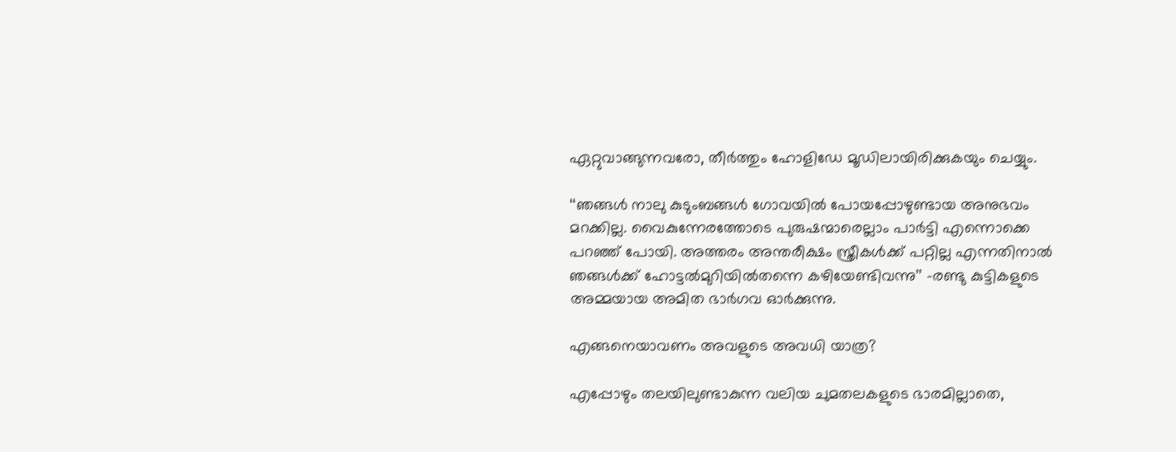ഏറ്റുവാങ്ങുന്നവരോ, തീർത്തും ഹോളിഡേ മൂഡിലായിരിക്കുകയും ചെയ്യും.

‘‘ഞങ്ങൾ നാലു കുടുംബങ്ങൾ ഗോവയിൽ പോയപ്പോഴുണ്ടായ അനുഭവം മറക്കില്ല. വൈകുന്നേരത്തോടെ പുരുഷന്മാരെല്ലാം പാർട്ടി എന്നൊക്കെ പറഞ്ഞ് പോയി. അത്തരം അന്തരീക്ഷം സ്ത്രീകൾക്ക് പറ്റില്ല എന്നതിനാൽ ഞങ്ങൾക്ക് ഹോട്ടൽമുറിയിൽതന്നെ കഴിയേണ്ടിവന്നു’’ -രണ്ടു കുട്ടികളുടെ അമ്മയായ അമിത ഭാർഗവ ഓർക്കുന്നു.

എങ്ങനെയാവണം അവളുടെ അവധി യാത്ര?

എപ്പോഴും തലയിലുണ്ടാകുന്ന വലിയ ചുമതലകളുടെ ഭാരമില്ലാതെ,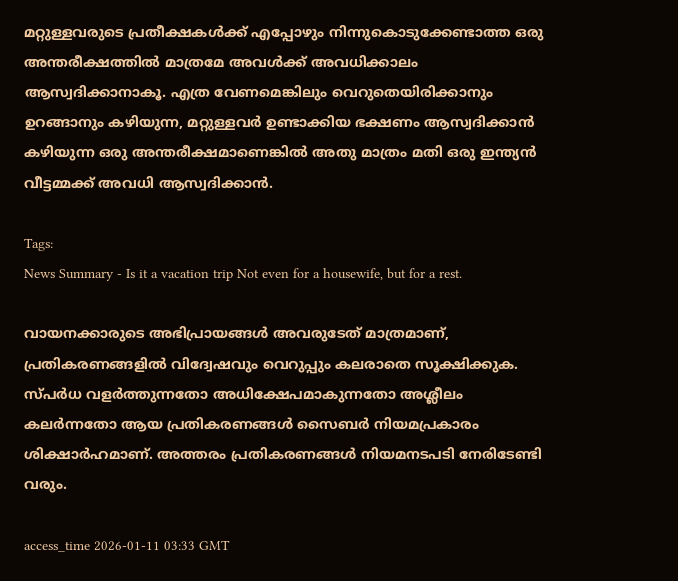മറ്റുള്ളവരുടെ പ്രതീക്ഷകൾക്ക് എപ്പോഴും നിന്നുകൊടുക്കേണ്ടാത്ത ഒരു അന്തരീക്ഷത്തിൽ മാത്രമേ അവൾക്ക് അവധിക്കാലം ആസ്വദിക്കാനാകൂ. എത്ര വേണമെങ്കിലും വെറുതെയിരിക്കാനും ഉറങ്ങാനും കഴിയുന്ന, മറ്റുള്ളവർ ഉണ്ടാക്കിയ ഭക്ഷണം ആസ്വദിക്കാൻ കഴിയുന്ന ഒരു അന്തരീക്ഷമാണെങ്കിൽ അതു മാത്രം മതി ഒരു ഇന്ത്യൻ വീട്ടമ്മക്ക് അവധി ആസ്വദിക്കാൻ.

Tags:
News Summary - Is it a vacation trip Not even for a housewife, but for a rest.

വായനക്കാരുടെ അഭിപ്രായങ്ങള്‍ അവരുടേത് മാത്രമാണ്, പ്രതികരണങ്ങളിൽ വിദ്വേഷവും വെറുപ്പും കലരാതെ സൂക്ഷിക്കുക. സ്പർധ വളർത്തുന്നതോ അധിക്ഷേപമാകുന്നതോ അശ്ലീലം കലർന്നതോ ആയ പ്രതികരണങ്ങൾ സൈബർ നിയമപ്രകാരം ശിക്ഷാർഹമാണ്. അത്തരം പ്രതികരണങ്ങൾ നിയമനടപടി നേരിടേണ്ടി വരും.

access_time 2026-01-11 03:33 GMT